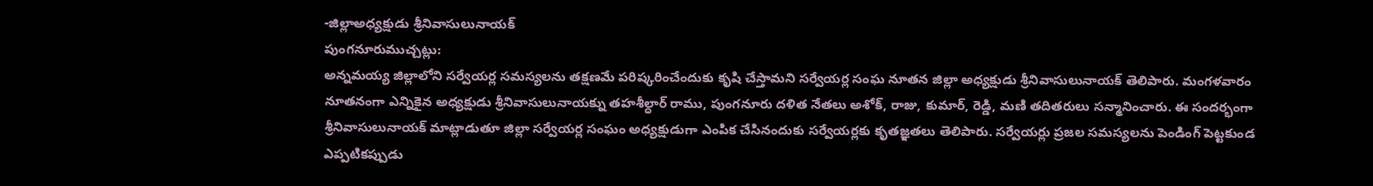-జిల్లాఅధ్యక్షుడు శ్రీనివాసులునాయక్
పుంగనూరుముచ్చట్లు:
అన్నమయ్య జిల్లాలోని సర్వేయర్ల సమస్యలను తక్షణమే పరిష్కరించేందుకు కృషి చేస్తామని సర్వేయర్ల సంఘ నూతన జిల్లా అధ్యక్షుడు శ్రీనివాసులునాయక్ తెలిపారు. మంగళవారం నూతనంగా ఎన్నికైన అధ్యక్షుడు శ్రీనివాసులునాయక్ను తహశీల్ధార్ రాము, పుంగనూరు దళిత నేతలు అశోక్, రాజు, కుమార్, రెడ్డి, మణి తదితరులు సన్మానించారు. ఈ సందర్భంగా శ్రీనివాసులునాయక్ మాట్లాడుతూ జిల్లా సర్వేయర్ల సంఘం అధ్యక్షుడుగా ఎంపిక చేసినందుకు సర్వేయర్లకు కృతజ్ఞతలు తెలిపారు. సర్వేయర్లు ప్రజల సమస్యలను పెండింగ్ పెట్టకుండ ఎప్పటికప్పుడు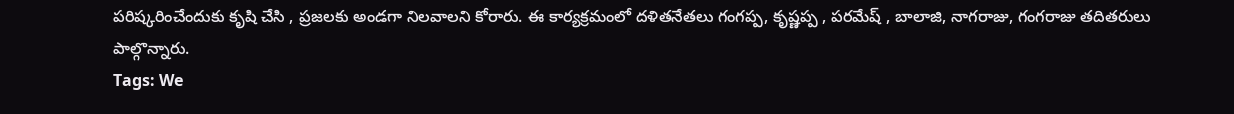పరిష్కరించేందుకు కృషి చేసి , ప్రజలకు అండగా నిలవాలని కోరారు. ఈ కార్యక్రమంలో దళితనేతలు గంగప్ప, కృష్ణప్ప , పరమేష్ , బాలాజి, నాగరాజు, గంగరాజు తదితరులు పాల్గొన్నారు.
Tags: We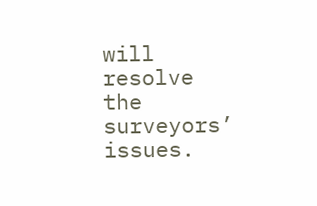will resolve the surveyors’ issues.